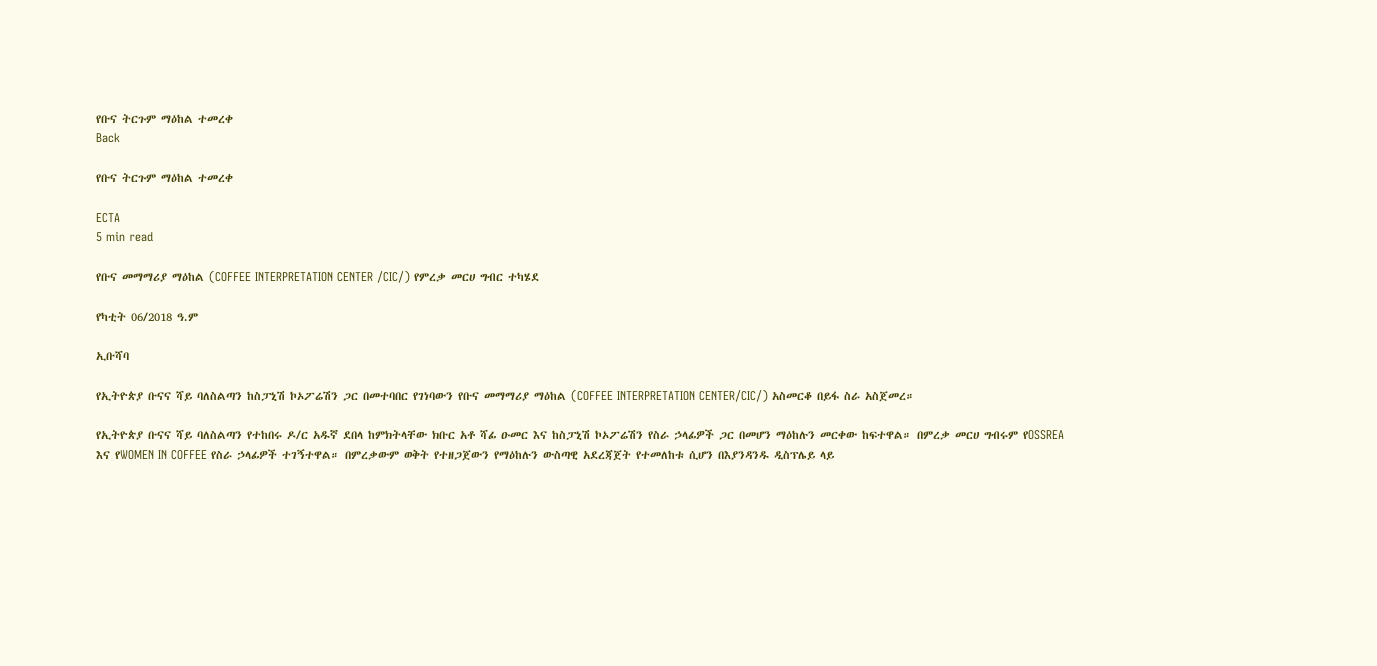የቡና ትርጉም ማዕከል ተመረቀ
Back

የቡና ትርጉም ማዕከል ተመረቀ

ECTA
5 min read

የቡና መማማሪያ ማዕከል (COFFEE INTERPRETATION CENTER /CIC/) የምረቃ መርሀ ግብር ተካሄደ

የካቲት 06/2018 ዓ.ም

ኢቡሻባ

የኢትዮጵያ ቡናና ሻይ ባለስልጣን ከስፓኒሽ ኮኦፖሬሽን ጋር በመተባበር የገነባውን የቡና መማማሪያ ማዕከል (COFFEE INTERPRETATION CENTER/CIC/) አስመርቆ በይፋ ስራ አስጀመረ።

የኢትዮጵያ ቡናና ሻይ ባለስልጣን የተከበሩ ዶ/ር አዱኛ ደበላ ከምክትላቸው ክቡር አቶ ሻፊ ዑመር እና ከስፓኒሽ ኮኦፖሬሽን የስራ ኃላፊዎች ጋር በመሆን ማዕከሉን መርቀው ከፍተዋል። በምረቃ መርሀ ግብሩም የOSSREA እና የWOMEN IN COFFEE የስራ ኃላፊዎች ተገኝተዋል። በምረቃውም ወቅት የተዘጋጀውን የማዕከሉን ውስጣዊ አደረጃጀት የተመለከቱ ሲሆን በእያንዳንዱ ዲስፕሌይ ላይ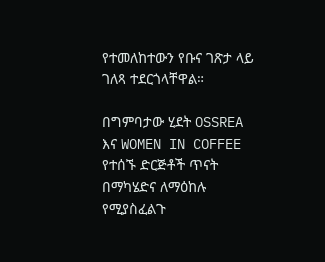የተመለከተውን የቡና ገጽታ ላይ ገለጻ ተደርጎላቸዋል።

በግምባታው ሂደት OSSREA እና WOMEN IN COFFEE የተሰኙ ድርጅቶች ጥናት በማካሄድና ለማዕከሉ የሚያስፈልጉ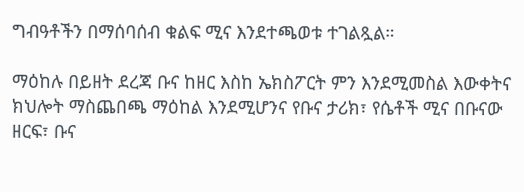ግብዓቶችን በማሰባሰብ ቁልፍ ሚና እንደተጫወቱ ተገልጿል።

ማዕከሉ በይዘት ደረጃ ቡና ከዘር እስከ ኤክስፖርት ምን እንደሚመስል እውቀትና ክህሎት ማስጨበጫ ማዕከል እንደሚሆንና የቡና ታሪክ፣ የሴቶች ሚና በቡናው ዘርፍ፣ ቡና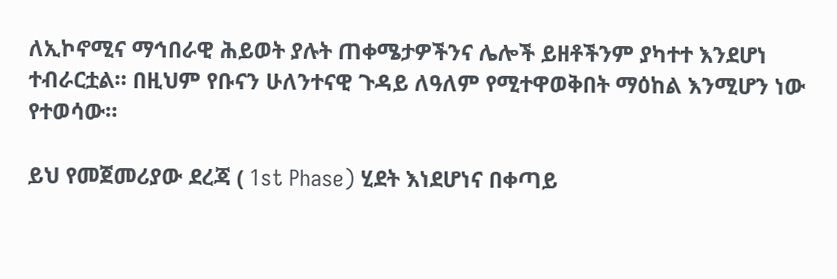ለኢኮኖሚና ማኅበራዊ ሕይወት ያሉት ጠቀሜታዎችንና ሌሎች ይዘቶችንም ያካተተ እንደሆነ ተብራርቷል። በዚህም የቡናን ሁለንተናዊ ጉዳይ ለዓለም የሚተዋወቅበት ማዕከል እንሚሆን ነው የተወሳው።

ይህ የመጀመሪያው ደረጃ ( 1st Phase) ሂደት እነደሆነና በቀጣይ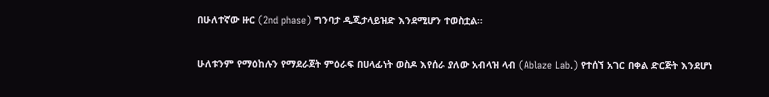በሁለተኛው ዙር (2nd phase) ግንባታ ዲጂታላይዝድ እንደሚሆን ተወስቷል።

ሁለቱንም የማዕከሉን የማደራጀት ምዕራፍ በሀላፊነት ወስዶ እየሰራ ያለው አብላዝ ላብ (Ablaze Lab.) የተሰኘ አገር በቀል ድርጅት እንደሆነ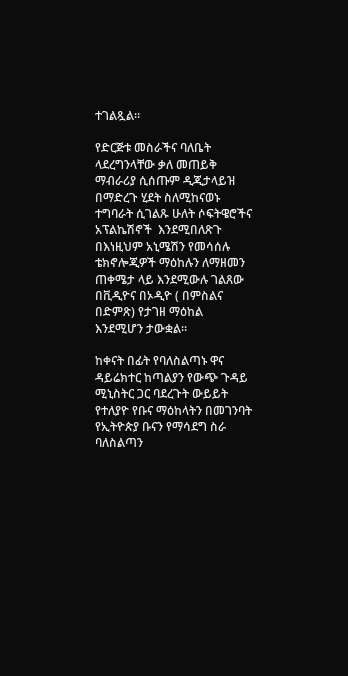ተገልጿል።

የድርጅቱ መስራችና ባለቤት ላደረግንላቸው ቃለ መጠይቅ ማብራሪያ ሲሰጡም ዲጂታላይዝ በማድረጉ ሂደት ስለሚከናወኑ ተግባራት ሲገልጹ ሁለት ሶፍትዌሮችና አፕልኬሽኖች  እንደሚበለጽጉ በእነዚህም አኒሜሽን የመሳሰሉ ቴክኖሎጂዎች ማዕከሉን ለማዘመን ጠቀሜታ ላይ እንደሚውሉ ገልጸው በቪዲዮና በኦዲዮ ( በምስልና በድምጽ) የታገዘ ማዕከል እንደሚሆን ታውቋል።

ከቀናት በፊት የባለስልጣኑ ዋና ዳይሬክተር ከጣልያን የውጭ ጉዳይ ሚኒስትር ጋር ባደረጉት ውይይት የተለያዮ የቡና ማዕከላትን በመገንባት የኢትዮጵያ ቡናን የማሳደግ ስራ ባለስልጣን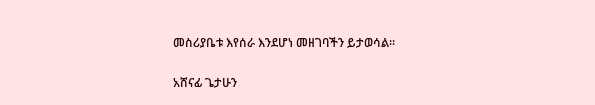መስሪያቤቱ እየሰራ እንደሆነ መዘገባችን ይታወሳል።

አሸናፊ ጌታሁን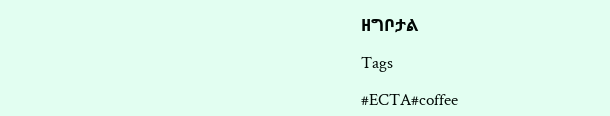ዘግቦታል

Tags

#ECTA#coffee